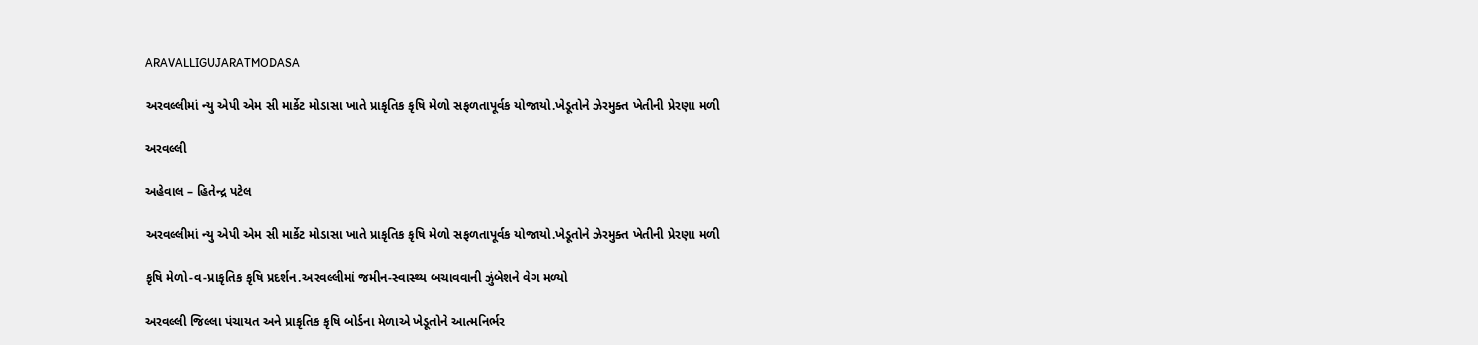ARAVALLIGUJARATMODASA

અરવલ્લીમાં ન્યુ એપી એમ સી માર્કેટ મોડાસા ખાતે પ્રાકૃતિક કૃષિ મેળો સફળતાપૂર્વક યોજાયો.ખેડૂતોને ઝેરમુક્ત ખેતીની પ્રેરણા મળી

અરવલ્લી

અહેવાલ – હિતેન્દ્ર પટેલ

અરવલ્લીમાં ન્યુ એપી એમ સી માર્કેટ મોડાસા ખાતે પ્રાકૃતિક કૃષિ મેળો સફળતાપૂર્વક યોજાયો.ખેડૂતોને ઝેરમુક્ત ખેતીની પ્રેરણા મળી

કૃષિ મેળો-વ-પ્રાકૃતિક કૃષિ પ્રદર્શન.અરવલ્લીમાં જમીન-સ્વાસ્થ્ય બચાવવાની ઝુંબેશને વેગ મળ્યો

અરવલ્લી જિલ્લા પંચાયત અને પ્રાકૃતિક કૃષિ બોર્ડના મેળાએ ખેડૂતોને આત્મનિર્ભર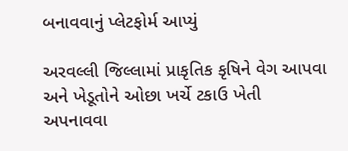બનાવવાનું પ્લેટફોર્મ આપ્યું

અરવલ્લી જિલ્લામાં પ્રાકૃતિક કૃષિને વેગ આપવા અને ખેડૂતોને ઓછા ખર્ચે ટકાઉ ખેતી અપનાવવા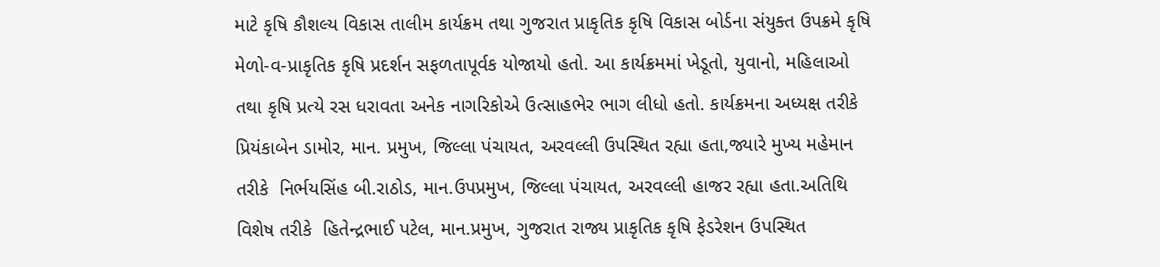માટે કૃષિ કૌશલ્ય વિકાસ તાલીમ કાર્યક્રમ તથા ગુજરાત પ્રાકૃતિક કૃષિ વિકાસ બોર્ડના સંયુક્ત ઉપક્રમે કૃષિ મેળો-વ-પ્રાકૃતિક કૃષિ પ્રદર્શન સફળતાપૂર્વક યોજાયો હતો. આ કાર્યક્રમમાં ખેડૂતો, યુવાનો, મહિલાઓ તથા કૃષિ પ્રત્યે રસ ધરાવતા અનેક નાગરિકોએ ઉત્સાહભેર ભાગ લીધો હતો. કાર્યક્રમના અધ્યક્ષ તરીકે પ્રિયંકાબેન ડામોર, માન. પ્રમુખ, જિલ્લા પંચાયત, અરવલ્લી ઉપસ્થિત રહ્યા હતા,જ્યારે મુખ્ય મહેમાન તરીકે  નિર્ભયસિંહ બી.રાઠોડ, માન.ઉપપ્રમુખ, જિલ્લા પંચાયત, અરવલ્લી હાજર રહ્યા હતા.અતિથિ વિશેષ તરીકે  હિતેન્દ્રભાઈ પટેલ, માન.પ્રમુખ, ગુજરાત રાજ્ય પ્રાકૃતિક કૃષિ ફેડરેશન ઉપસ્થિત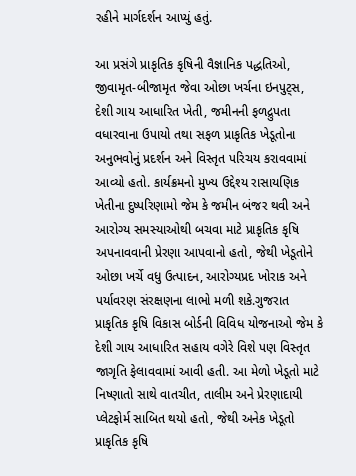રહીને માર્ગદર્શન આપ્યું હતું.

આ પ્રસંગે પ્રાકૃતિક કૃષિની વૈજ્ઞાનિક પદ્ધતિઓ, જીવામૃત-બીજામૃત જેવા ઓછા ખર્ચના ઇનપુટ્સ, દેશી ગાય આધારિત ખેતી, જમીનની ફળદ્રુપતા વધારવાના ઉપાયો તથા સફળ પ્રાકૃતિક ખેડૂતોના અનુભવોનું પ્રદર્શન અને વિસ્તૃત પરિચય કરાવવામાં આવ્યો હતો. કાર્યક્રમનો મુખ્ય ઉદ્દેશ્ય રાસાયણિક ખેતીના દુષ્પરિણામો જેમ કે જમીન બંજર થવી અને આરોગ્ય સમસ્યાઓથી બચવા માટે પ્રાકૃતિક કૃષિ અપનાવવાની પ્રેરણા આપવાનો હતો, જેથી ખેડૂતોને ઓછા ખર્ચે વધુ ઉત્પાદન, આરોગ્યપ્રદ ખોરાક અને પર્યાવરણ સંરક્ષણના લાભો મળી શકે.ગુજરાત પ્રાકૃતિક કૃષિ વિકાસ બોર્ડની વિવિધ યોજનાઓ જેમ કે દેશી ગાય આધારિત સહાય વગેરે વિશે પણ વિસ્તૃત જાગૃતિ ફેલાવવામાં આવી હતી. આ મેળો ખેડૂતો માટે નિષ્ણાતો સાથે વાતચીત, તાલીમ અને પ્રેરણાદાયી પ્લેટફોર્મ સાબિત થયો હતો, જેથી અનેક ખેડૂતો પ્રાકૃતિક કૃષિ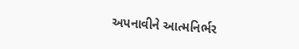અપનાવીને આત્મનિર્ભર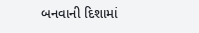બનવાની દિશામાં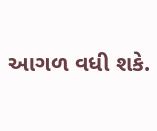આગળ વધી શકે.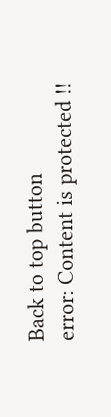Back to top button
error: Content is protected !!